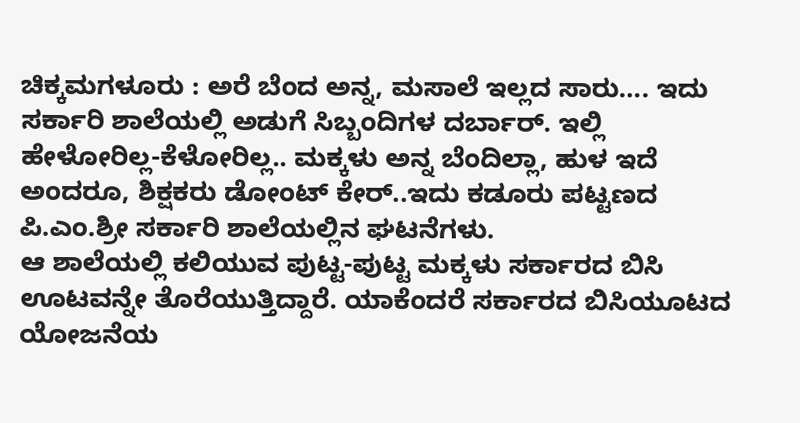ಚಿಕ್ಕಮಗಳೂರು : ಅರೆ ಬೆಂದ ಅನ್ನ, ಮಸಾಲೆ ಇಲ್ಲದ ಸಾರು…. ಇದು ಸರ್ಕಾರಿ ಶಾಲೆಯಲ್ಲಿ ಅಡುಗೆ ಸಿಬ್ಬಂದಿಗಳ ದರ್ಬಾರ್. ಇಲ್ಲಿ ಹೇಳೋರಿಲ್ಲ-ಕೆಳೋರಿಲ್ಲ.. ಮಕ್ಕಳು ಅನ್ನ ಬೆಂದಿಲ್ಲಾ, ಹುಳ ಇದೆ ಅಂದರೂ, ಶಿಕ್ಷಕರು ಡೋಂಟ್ ಕೇರ್..ಇದು ಕಡೂರು ಪಟ್ಟಣದ ಪಿ.ಎಂ.ಶ್ರೀ ಸರ್ಕಾರಿ ಶಾಲೆಯಲ್ಲಿನ ಘಟನೆಗಳು.
ಆ ಶಾಲೆಯಲ್ಲಿ ಕಲಿಯುವ ಪುಟ್ಟ-ಪುಟ್ಟ ಮಕ್ಕಳು ಸರ್ಕಾರದ ಬಿಸಿ ಊಟವನ್ನೇ ತೊರೆಯುತ್ತಿದ್ದಾರೆ. ಯಾಕೆಂದರೆ ಸರ್ಕಾರದ ಬಿಸಿಯೂಟದ ಯೋಜನೆಯ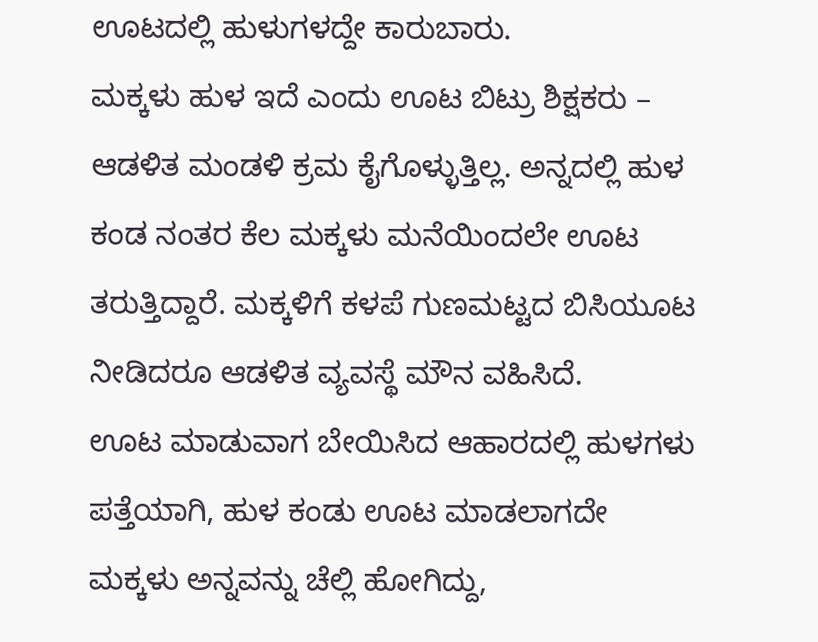ಊಟದಲ್ಲಿ ಹುಳುಗಳದ್ದೇ ಕಾರುಬಾರು.
ಮಕ್ಕಳು ಹುಳ ಇದೆ ಎಂದು ಊಟ ಬಿಟ್ರು ಶಿಕ್ಷಕರು – ಆಡಳಿತ ಮಂಡಳಿ ಕ್ರಮ ಕೈಗೊಳ್ಳುತ್ತಿಲ್ಲ. ಅನ್ನದಲ್ಲಿ ಹುಳ ಕಂಡ ನಂತರ ಕೆಲ ಮಕ್ಕಳು ಮನೆಯಿಂದಲೇ ಊಟ ತರುತ್ತಿದ್ದಾರೆ. ಮಕ್ಕಳಿಗೆ ಕಳಪೆ ಗುಣಮಟ್ಟದ ಬಿಸಿಯೂಟ ನೀಡಿದರೂ ಆಡಳಿತ ವ್ಯವಸ್ಥೆ ಮೌನ ವಹಿಸಿದೆ.
ಊಟ ಮಾಡುವಾಗ ಬೇಯಿಸಿದ ಆಹಾರದಲ್ಲಿ ಹುಳಗಳು ಪತ್ತೆಯಾಗಿ, ಹುಳ ಕಂಡು ಊಟ ಮಾಡಲಾಗದೇ ಮಕ್ಕಳು ಅನ್ನವನ್ನು ಚೆಲ್ಲಿ ಹೋಗಿದ್ದು,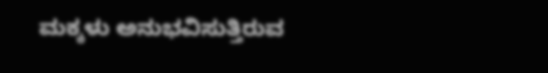ಮಕ್ಕಳು ಅನುಭವಿಸುತ್ತಿರುವ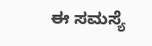ಈ ಸಮಸ್ಯೆ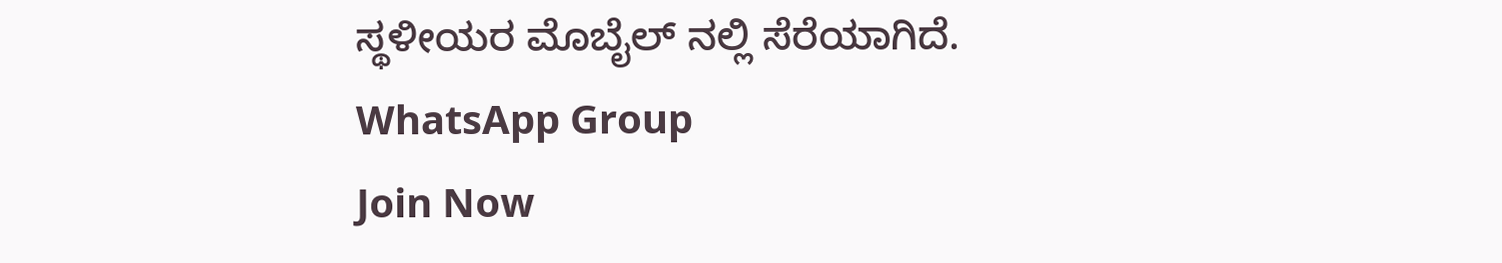ಸ್ಥಳೀಯರ ಮೊಬೈಲ್ ನಲ್ಲಿ ಸೆರೆಯಾಗಿದೆ.
WhatsApp Group
Join Now